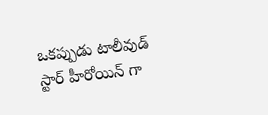ఒకప్పుడు టాలీవుడ్ స్టార్ హీరోయిన్ గా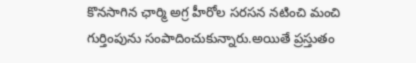కొనసాగిన ఛార్మి అగ్ర హీరోల సరసన నటించి మంచి గుర్తింపును సంపాదించుకున్నారు.అయితే ప్రస్తుతం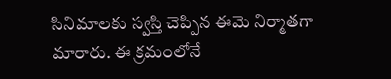సినిమాలకు స్వస్తి చెప్పిన ఈమె నిర్మాతగా మారారు. ఈ క్రమంలోనే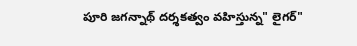పూరి జగన్నాథ్ దర్శకత్వం వహిస్తున్న" లైగర్"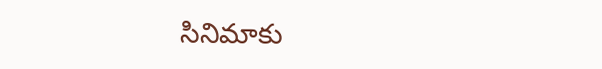సినిమాకు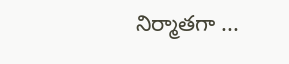నిర్మాతగా ...